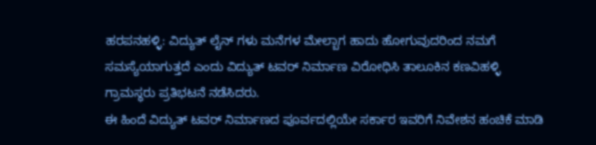ಹರಪನಹಳ್ಳಿ: ವಿದ್ಯುತ್ ಲೈನ್ ಗಳು ಮನೆಗಳ ಮೇಲ್ಬಾಗ ಹಾದು ಹೋಗುವುದರಿಂದ ನಮಗೆ ಸಮಸ್ಯೆಯಾಗುತ್ತದೆ ಎಂದು ವಿದ್ಯುತ್ ಟವರ್ ನಿರ್ಮಾಣ ವಿರೋಧಿಸಿ ತಾಲೂಕಿನ ಕಣವಿಹಳ್ಳಿ ಗ್ರಾಮಸ್ಥರು ಪ್ರತಿಭಟನೆ ನಡೆಸಿದರು.
ಈ ಹಿಂದೆ ವಿದ್ಯುತ್ ಟವರ್ ನಿರ್ಮಾಣದ ಪೂರ್ವದಲ್ಲಿಯೇ ಸರ್ಕಾರ ಇವರಿಗೆ ನಿವೇಶನ ಹಂಚಿಕೆ ಮಾಡಿ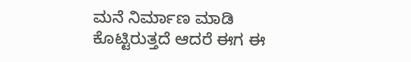ಮನೆ ನಿರ್ಮಾಣ ಮಾಡಿ ಕೊಟ್ಟಿರುತ್ತದೆ ಆದರೆ ಈಗ ಈ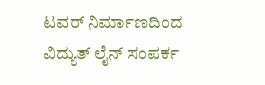ಟವರ್ ನಿರ್ಮಾಣದಿಂದ ವಿದ್ಯುತ್ ಲೈನ್ ಸಂಪರ್ಕ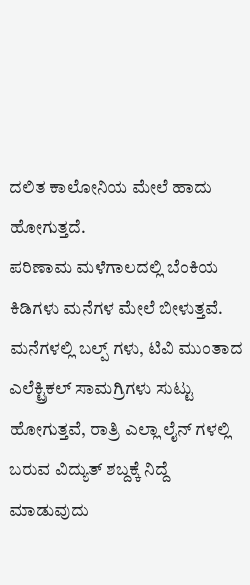ದಲಿತ ಕಾಲೋನಿಯ ಮೇಲೆ ಹಾದು ಹೋಗುತ್ತದೆ.
ಪರಿಣಾಮ ಮಳೆಗಾಲದಲ್ಲಿ ಬೆಂಕಿಯ ಕಿಡಿಗಳು ಮನೆಗಳ ಮೇಲೆ ಬೀಳುತ್ತವೆ. ಮನೆಗಳಲ್ಲಿ ಬಲ್ಪ್ ಗಳು, ಟಿವಿ ಮುಂತಾದ ಎಲೆಕ್ಟ್ರಿಕಲ್ ಸಾಮಗ್ರಿಗಳು ಸುಟ್ಟು ಹೋಗುತ್ತವೆ, ರಾತ್ರಿ ಎಲ್ಲಾ ಲೈನ್ ಗಳಲ್ಲಿ ಬರುವ ವಿದ್ಯುತ್ ಶಬ್ದಕ್ಕೆ ನಿದ್ದೆ ಮಾಡುವುದು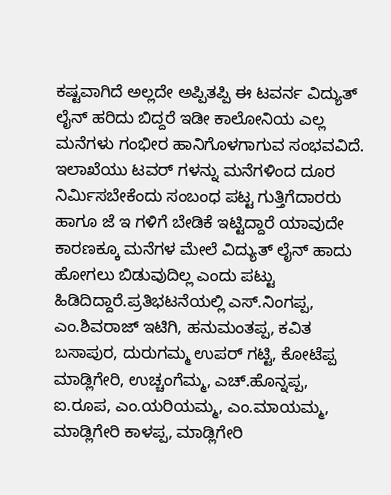ಕಷ್ಟವಾಗಿದೆ ಅಲ್ಲದೇ ಅಪ್ಪಿತಪ್ಪಿ ಈ ಟವರ್ನ ವಿದ್ಯುತ್ ಲೈನ್ ಹರಿದು ಬಿದ್ದರೆ ಇಡೀ ಕಾಲೋನಿಯ ಎಲ್ಲ ಮನೆಗಳು ಗಂಭೀರ ಹಾನಿಗೊಳಗಾಗುವ ಸಂಭವವಿದೆ. ಇಲಾಖೆಯು ಟವರ್ ಗಳನ್ನು ಮನೆಗಳಿಂದ ದೂರ ನಿರ್ಮಿಸಬೇಕೆಂದು ಸಂಬಂಧ ಪಟ್ಟ ಗುತ್ತಿಗೆದಾರರು ಹಾಗೂ ಜೆ ಇ ಗಳಿಗೆ ಬೇಡಿಕೆ ಇಟ್ಟಿದ್ದಾರೆ ಯಾವುದೇ ಕಾರಣಕ್ಕೂ ಮನೆಗಳ ಮೇಲೆ ವಿದ್ಯುತ್ ಲೈನ್ ಹಾದು ಹೋಗಲು ಬಿಡುವುದಿಲ್ಲ ಎಂದು ಪಟ್ಟು ಹಿಡಿದಿದ್ದಾರೆ.ಪ್ರತಿಭಟನೆಯಲ್ಲಿ ಎಸ್.ನಿಂಗಪ್ಪ, ಎಂ.ಶಿವರಾಜ್ ಇಟಿಗಿ, ಹನುಮಂತಪ್ಪ, ಕವಿತ ಬಸಾಪುರ, ದುರುಗಮ್ಮ ಉಪರ್ ಗಟ್ಟಿ, ಕೋಟೆಪ್ಪ ಮಾಡ್ಲಿಗೇರಿ, ಉಚ್ಚಂಗೆಮ್ಮ, ಎಚ್.ಹೊನ್ನಪ್ಪ, ಐ.ರೂಪ, ಎಂ.ಯರಿಯಮ್ಮ, ಎಂ.ಮಾಯಮ್ಮ, ಮಾಡ್ಲಿಗೇರಿ ಕಾಳಪ್ಪ, ಮಾಡ್ಲಿಗೇರಿ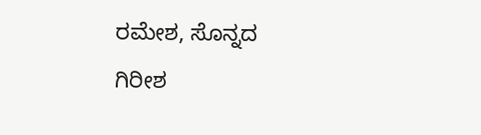ರಮೇಶ, ಸೊನ್ನದ ಗಿರೀಶ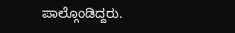ಪಾಲ್ಗೊಂಡಿದ್ದರು.